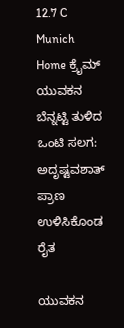12.7 C
Munich
Home ಕ್ರೈಮ್‌ ಯುವಕನ ಬೆನ್ನಟ್ಟಿ ತುಳಿದ ಒಂಟಿ ಸಲಗ: ಅದೃಷ್ಟವಶಾತ್ ಪ್ರಾಣ ಉಳಿಸಿಕೊಂಡ ರೈತ

ಯುವಕನ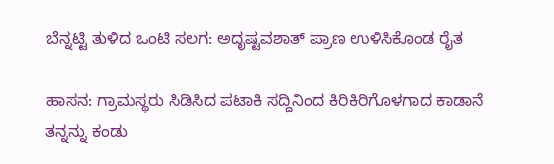ಬೆನ್ನಟ್ಟಿ ತುಳಿದ ಒಂಟಿ ಸಲಗ: ಅದೃಷ್ಟವಶಾತ್ ಪ್ರಾಣ ಉಳಿಸಿಕೊಂಡ ರೈತ

ಹಾಸನ: ಗ್ರಾಮಸ್ಥರು ಸಿಡಿಸಿದ ಪಟಾಕಿ ಸದ್ದಿನಿಂದ ಕಿರಿಕಿರಿಗೊಳಗಾದ ಕಾಡಾನೆ ತನ್ನನ್ನು ಕಂಡು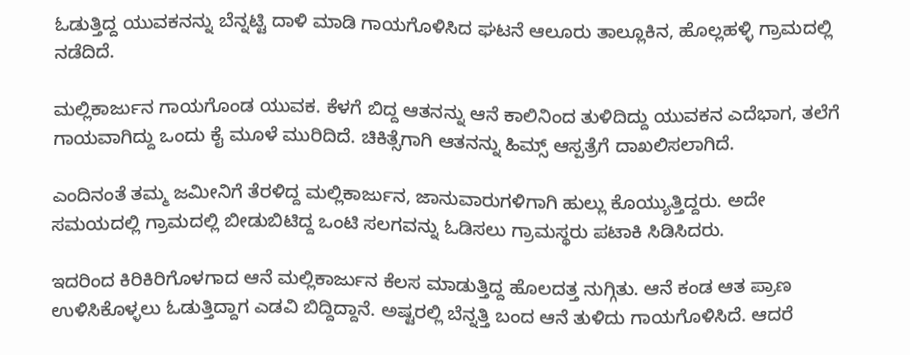ಓಡುತ್ತಿದ್ದ ಯುವಕನನ್ನು ಬೆನ್ನಟ್ಟಿ ದಾಳಿ ಮಾಡಿ ಗಾಯಗೊಳಿಸಿದ ಘಟನೆ ಆಲೂರು ತಾಲ್ಲೂಕಿನ, ಹೊಲ್ಲಹಳ್ಳಿ ಗ್ರಾಮದಲ್ಲಿ ನಡೆದಿದೆ.

ಮಲ್ಲಿಕಾರ್ಜುನ ಗಾಯಗೊಂಡ ಯುವಕ. ಕೆಳಗೆ ಬಿದ್ದ ಆತನನ್ನು ಆನೆ ಕಾಲಿನಿಂದ ತುಳಿದಿದ್ದು ಯುವಕನ ಎದೆಭಾಗ, ತಲೆಗೆ ಗಾಯವಾಗಿದ್ದು ಒಂದು ಕೈ ಮೂಳೆ ಮುರಿದಿದೆ. ಚಿಕಿತ್ಸೆಗಾಗಿ ಆತನನ್ನು ಹಿಮ್ಸ್ ಆಸ್ಪತ್ರೆಗೆ ದಾಖಲಿಸಲಾಗಿದೆ.

ಎಂದಿನಂತೆ ತಮ್ಮ ಜಮೀನಿಗೆ ತೆರಳಿದ್ದ ಮಲ್ಲಿಕಾರ್ಜುನ, ಜಾನುವಾರುಗಳಿಗಾಗಿ ಹುಲ್ಲು ಕೊಯ್ಯುತ್ತಿದ್ದರು. ಅದೇ ಸಮಯದಲ್ಲಿ ಗ್ರಾಮದಲ್ಲಿ ಬೀಡುಬಿಟಿದ್ದ ಒಂಟಿ ಸಲಗವನ್ನು ಓಡಿಸಲು ಗ್ರಾಮಸ್ಥರು ಪಟಾಕಿ ಸಿಡಿಸಿದರು.

ಇದರಿಂದ ಕಿರಿಕಿರಿಗೊಳಗಾದ ಆನೆ ಮಲ್ಲಿಕಾರ್ಜುನ ಕೆಲಸ ಮಾಡುತ್ತಿದ್ದ ಹೊಲದತ್ತ ನುಗ್ಗಿತು. ಆನೆ ಕಂಡ ಆತ ಪ್ರಾಣ ಉಳಿಸಿಕೊಳ್ಳಲು ಓಡುತ್ತಿದ್ದಾಗ ಎಡವಿ ಬಿದ್ದಿದ್ದಾನೆ. ಅಷ್ಟರಲ್ಲಿ ಬೆನ್ನತ್ತಿ ಬಂದ ಆನೆ ತುಳಿದು ಗಾಯಗೊಳಿಸಿದೆ. ಆದರೆ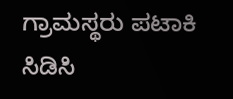ಗ್ರಾಮಸ್ಥರು ಪಟಾಕಿ ಸಿಡಿಸಿ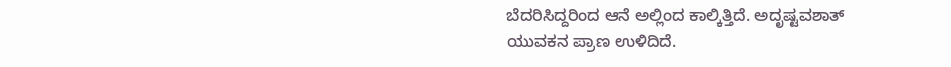ಬೆದರಿಸಿದ್ದರಿಂದ ಆನೆ ಅಲ್ಲಿಂದ ಕಾಲ್ಕಿತ್ತಿದೆ. ಅದೃಷ್ಟವಶಾತ್ ಯುವಕನ ಪ್ರಾಣ ಉಳಿದಿದೆ.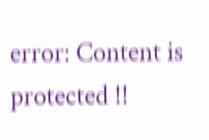error: Content is protected !!